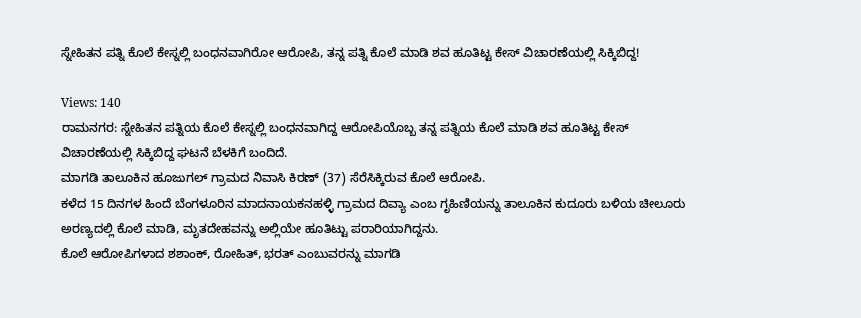ಸ್ನೇಹಿತನ ಪತ್ನಿ ಕೊಲೆ ಕೇಸ್ನಲ್ಲಿ ಬಂಧನವಾಗಿರೋ ಆರೋಪಿ, ತನ್ನ ಪತ್ನಿ ಕೊಲೆ ಮಾಡಿ ಶವ ಹೂತಿಟ್ಟ ಕೇಸ್ ವಿಚಾರಣೆಯಲ್ಲಿ ಸಿಕ್ಕಿಬಿದ್ದ!

Views: 140
ರಾಮನಗರ: ಸ್ನೇಹಿತನ ಪತ್ನಿಯ ಕೊಲೆ ಕೇಸ್ನಲ್ಲಿ ಬಂಧನವಾಗಿದ್ದ ಆರೋಪಿಯೊಬ್ಬ ತನ್ನ ಪತ್ನಿಯ ಕೊಲೆ ಮಾಡಿ ಶವ ಹೂತಿಟ್ಟ ಕೇಸ್ ವಿಚಾರಣೆಯಲ್ಲಿ ಸಿಕ್ಕಿಬಿದ್ದ ಘಟನೆ ಬೆಳಕಿಗೆ ಬಂದಿದೆ.
ಮಾಗಡಿ ತಾಲೂಕಿನ ಹೂಜುಗಲ್ ಗ್ರಾಮದ ನಿವಾಸಿ ಕಿರಣ್ (37) ಸೆರೆಸಿಕ್ಕಿರುವ ಕೊಲೆ ಆರೋಪಿ.
ಕಳೆದ 15 ದಿನಗಳ ಹಿಂದೆ ಬೆಂಗಳೂರಿನ ಮಾದನಾಯಕನಹಳ್ಳಿ ಗ್ರಾಮದ ದಿವ್ಯಾ ಎಂಬ ಗೃಹಿಣಿಯನ್ನು ತಾಲೂಕಿನ ಕುದೂರು ಬಳಿಯ ಚೀಲೂರು ಅರಣ್ಯದಲ್ಲಿ ಕೊಲೆ ಮಾಡಿ, ಮೃತದೇಹವನ್ನು ಅಲ್ಲಿಯೇ ಹೂತಿಟ್ಟು ಪರಾರಿಯಾಗಿದ್ದನು.
ಕೊಲೆ ಆರೋಪಿಗಳಾದ ಶಶಾಂಕ್, ರೋಹಿತ್, ಭರತ್ ಎಂಬುವರನ್ನು ಮಾಗಡಿ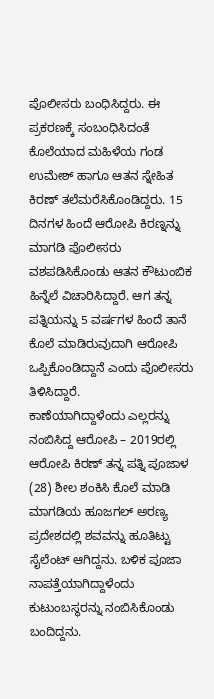ಪೊಲೀಸರು ಬಂಧಿಸಿದ್ದರು. ಈ ಪ್ರಕರಣಕ್ಕೆ ಸಂಬಂಧಿಸಿದಂತೆ ಕೊಲೆಯಾದ ಮಹಿಳೆಯ ಗಂಡ ಉಮೇಶ್ ಹಾಗೂ ಆತನ ಸ್ನೇಹಿತ ಕಿರಣ್ ತಲೆಮರೆಸಿಕೊಂಡಿದ್ದರು. 15 ದಿನಗಳ ಹಿಂದೆ ಆರೋಪಿ ಕಿರಣ್ನನ್ನು ಮಾಗಡಿ ಪೊಲೀಸರು ವಶಪಡಿಸಿಕೊಂಡು ಆತನ ಕೌಟುಂಬಿಕ ಹಿನ್ನೆಲೆ ವಿಚಾರಿಸಿದ್ದಾರೆ. ಆಗ ತನ್ನ ಪತ್ನಿಯನ್ನು 5 ವರ್ಷಗಳ ಹಿಂದೆ ತಾನೆ ಕೊಲೆ ಮಾಡಿರುವುದಾಗಿ ಆರೋಪಿ ಒಪ್ಪಿಕೊಂಡಿದ್ದಾನೆ ಎಂದು ಪೊಲೀಸರು ತಿಳಿಸಿದ್ದಾರೆ.
ಕಾಣೆಯಾಗಿದ್ದಾಳೆಂದು ಎಲ್ಲರನ್ನು ನಂಬಿಸಿದ್ದ ಆರೋಪಿ – 2019ರಲ್ಲಿ ಆರೋಪಿ ಕಿರಣ್ ತನ್ನ ಪತ್ನಿ ಪೂಜಾಳ (28) ಶೀಲ ಶಂಕಿಸಿ ಕೊಲೆ ಮಾಡಿ ಮಾಗಡಿಯ ಹೂಜಗಲ್ ಅರಣ್ಯ ಪ್ರದೇಶದಲ್ಲಿ ಶವವನ್ನು ಹೂತಿಟ್ಟು ಸೈಲೆಂಟ್ ಆಗಿದ್ದನು. ಬಳಿಕ ಪೂಜಾ ನಾಪತ್ತೆಯಾಗಿದ್ದಾಳೆಂದು ಕುಟುಂಬಸ್ಥರನ್ನು ನಂಬಿಸಿಕೊಂಡು ಬಂದಿದ್ದನು.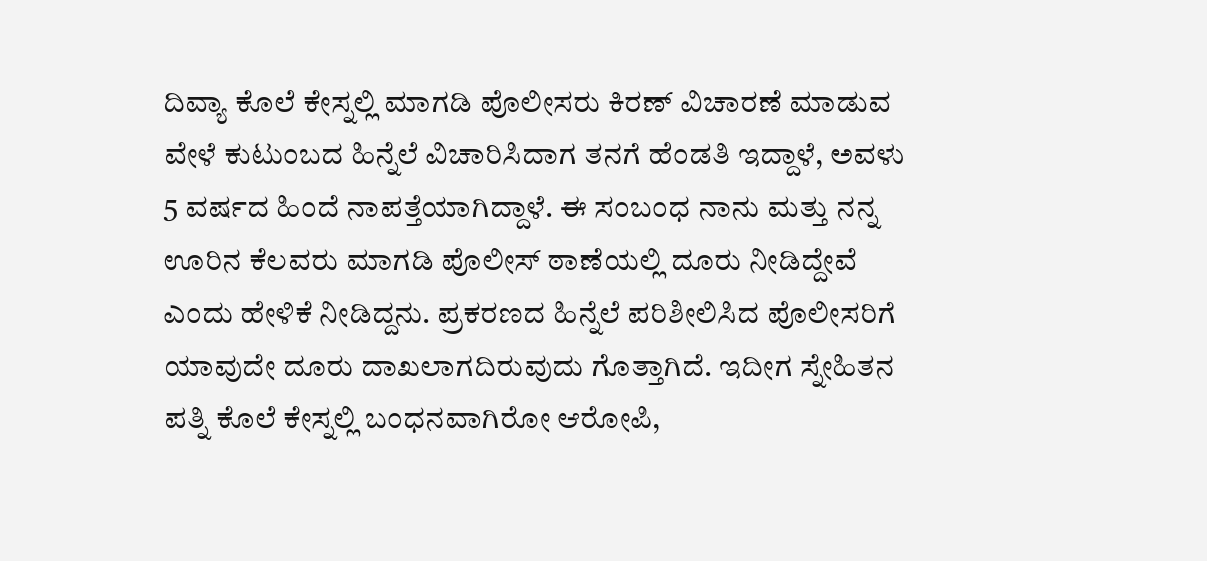ದಿವ್ಯಾ ಕೊಲೆ ಕೇಸ್ನಲ್ಲಿ ಮಾಗಡಿ ಪೊಲೀಸರು ಕಿರಣ್ ವಿಚಾರಣೆ ಮಾಡುವ ವೇಳೆ ಕುಟುಂಬದ ಹಿನ್ನೆಲೆ ವಿಚಾರಿಸಿದಾಗ ತನಗೆ ಹೆಂಡತಿ ಇದ್ದಾಳೆ, ಅವಳು 5 ವರ್ಷದ ಹಿಂದೆ ನಾಪತ್ತೆಯಾಗಿದ್ದಾಳೆ. ಈ ಸಂಬಂಧ ನಾನು ಮತ್ತು ನನ್ನ ಊರಿನ ಕೆಲವರು ಮಾಗಡಿ ಪೊಲೀಸ್ ಠಾಣೆಯಲ್ಲಿ ದೂರು ನೀಡಿದ್ದೇವೆ ಎಂದು ಹೇಳಿಕೆ ನೀಡಿದ್ದನು. ಪ್ರಕರಣದ ಹಿನ್ನೆಲೆ ಪರಿಶೀಲಿಸಿದ ಪೊಲೀಸರಿಗೆ ಯಾವುದೇ ದೂರು ದಾಖಲಾಗದಿರುವುದು ಗೊತ್ತಾಗಿದೆ. ಇದೀಗ ಸ್ನೇಹಿತನ ಪತ್ನಿ ಕೊಲೆ ಕೇಸ್ನಲ್ಲಿ ಬಂಧನವಾಗಿರೋ ಆರೋಪಿ,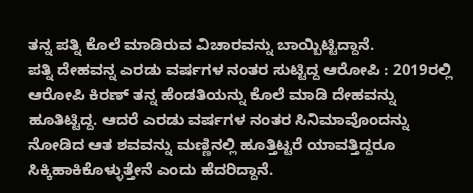ತನ್ನ ಪತ್ನಿ ಕೊಲೆ ಮಾಡಿರುವ ವಿಚಾರವನ್ನು ಬಾಯ್ಬಿಟ್ಟಿದ್ದಾನೆ.
ಪತ್ನಿ ದೇಹವನ್ನ ಎರಡು ವರ್ಷಗಳ ನಂತರ ಸುಟ್ಟಿದ್ದ ಆರೋಪಿ : 2019ರಲ್ಲಿ ಆರೋಪಿ ಕಿರಣ್ ತನ್ನ ಹೆಂಡತಿಯನ್ನು ಕೊಲೆ ಮಾಡಿ ದೇಹವನ್ನು ಹೂತಿಟ್ಟಿದ್ದ. ಆದರೆ ಎರಡು ವರ್ಷಗಳ ನಂತರ ಸಿನಿಮಾವೊಂದನ್ನು ನೋಡಿದ ಆತ ಶವವನ್ನು ಮಣ್ಣಿನಲ್ಲಿ ಹೂತ್ತಿಟ್ಟರೆ ಯಾವತ್ತಿದ್ದರೂ ಸಿಕ್ಕಿಹಾಕಿಕೊಳ್ಳುತ್ತೇನೆ ಎಂದು ಹೆದರಿದ್ದಾನೆ.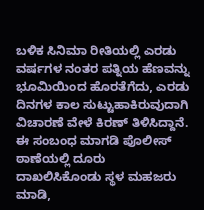ಬಳಿಕ ಸಿನಿಮಾ ರೀತಿಯಲ್ಲಿ ಎರಡು ವರ್ಷಗಳ ನಂತರ ಪತ್ನಿಯ ಹೆಣವನ್ನು ಭೂಮಿಯಿಂದ ಹೊರತೆಗೆದು, ಎರಡು ದಿನಗಳ ಕಾಲ ಸುಟ್ಟುಹಾಕಿರುವುದಾಗಿ ವಿಚಾರಣೆ ವೇಳೆ ಕಿರಣ್ ತಿಳಿಸಿದ್ದಾನೆ.
ಈ ಸಂಬಂಧ ಮಾಗಡಿ ಪೊಲೀಸ್ ಠಾಣೆಯಲ್ಲಿ ದೂರು ದಾಖಲಿಸಿಕೊಂಡು ಸ್ಥಳ ಮಹಜರು ಮಾಡಿ,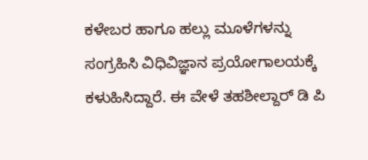ಕಳೇಬರ ಹಾಗೂ ಹಲ್ಲು ಮೂಳೆಗಳನ್ನು ಸಂಗ್ರಹಿಸಿ ವಿಧಿವಿಜ್ಞಾನ ಪ್ರಯೋಗಾಲಯಕ್ಕೆ ಕಳುಹಿಸಿದ್ದಾರೆ. ಈ ವೇಳೆ ತಹಶೀಲ್ದಾರ್ ಡಿ ಪಿ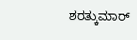ಶರತ್ಕುಮಾರ್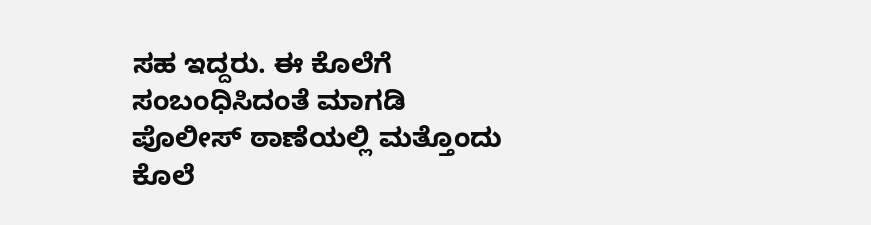ಸಹ ಇದ್ದರು. ಈ ಕೊಲೆಗೆ ಸಂಬಂಧಿಸಿದಂತೆ ಮಾಗಡಿ ಪೊಲೀಸ್ ಠಾಣೆಯಲ್ಲಿ ಮತ್ತೊಂದು ಕೊಲೆ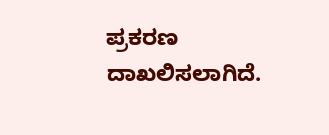ಪ್ರಕರಣ ದಾಖಲಿಸಲಾಗಿದೆ.